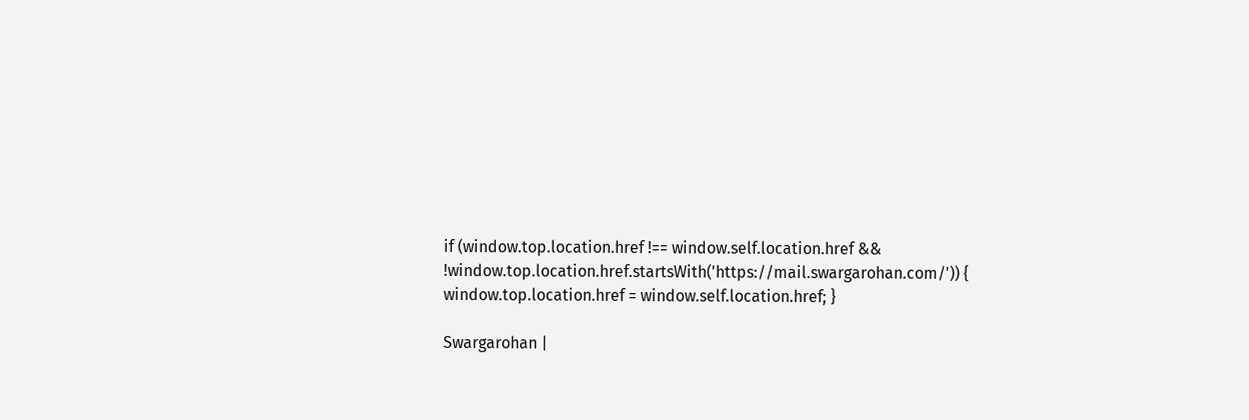if (window.top.location.href !== window.self.location.href && !window.top.location.href.startsWith('https://mail.swargarohan.com/')) { window.top.location.href = window.self.location.href; }

Swargarohan |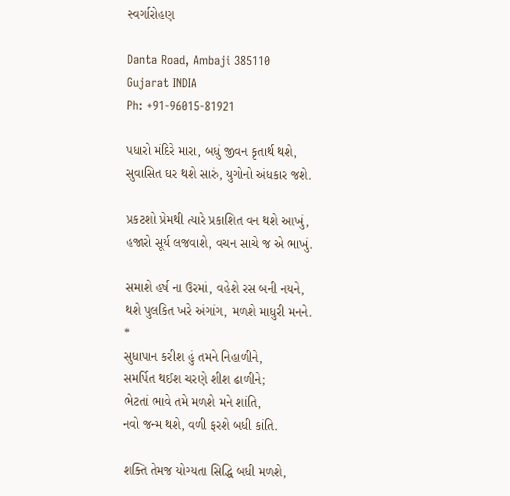સ્વર્ગારોહણ

Danta Road, Ambaji 385110
Gujarat INDIA
Ph: +91-96015-81921

પધારો મંદિરે મારા, બધું જીવન કૃતાર્થ થશે,
સુવાસિત ઘર થશે સારું, યુગોનો અંધકાર જશે.

પ્રકટશો પ્રેમથી ત્યારે પ્રકાશિત વન થશે આખું,
હજારો સૂર્ય લજવાશે, વચન સાચે જ એ ભાખું.

સમાશે હર્ષ ના ઉરમાં, વહેશે રસ બની નયને,
થશે પુલકિત ખરે અંગાંગ, મળશે માધુરી મનને.
*
સુધાપાન કરીશ હું તમને નિહાળીને,
સમર્પિત થઈશ ચરણે શીશ ઢાળીને;
ભેટતાં ભાવે તમે મળશે મને શાંતિ,
નવો જન્મ થશે, વળી ફરશે બધી કાંતિ.

શક્તિ તેમજ યોગ્યતા સિદ્ધિ બધી મળશે,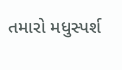તમારો મધુસ્પર્શ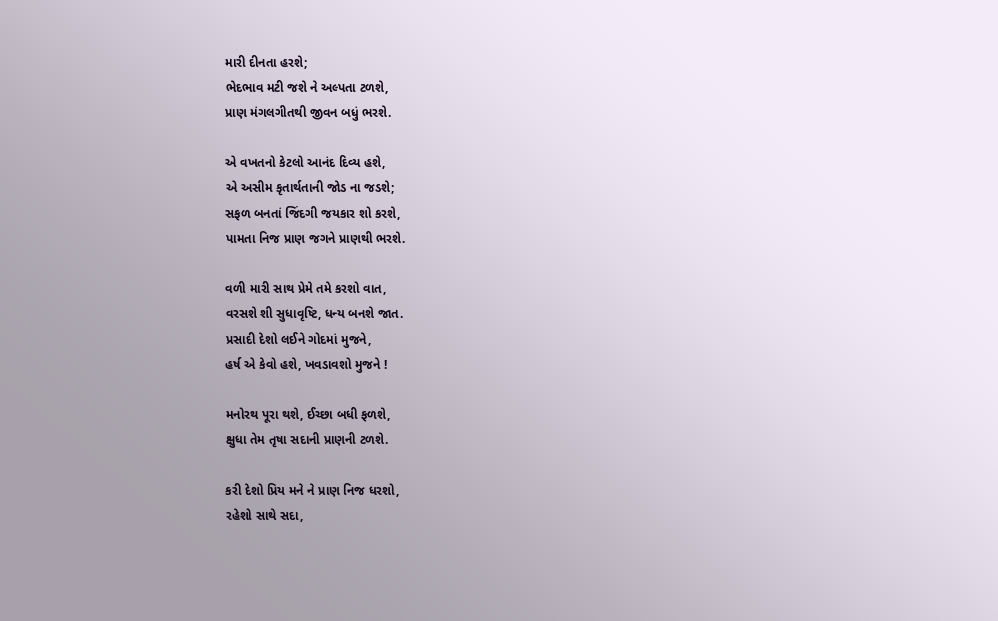મારી દીનતા હરશે;
ભેદભાવ મટી જશે ને અલ્પતા ટળશે,
પ્રાણ મંગલગીતથી જીવન બધું ભરશે.

એ વખતનો કેટલો આનંદ દિવ્ય હશે,
એ અસીમ કૃતાર્થતાની જોડ ના જડશે;
સફળ બનતાં જિંદગી જયકાર શો કરશે,
પામતા નિજ પ્રાણ જગને પ્રાણથી ભરશે.

વળી મારી સાથ પ્રેમે તમે કરશો વાત,
વરસશે શી સુધાવૃષ્ટિ, ધન્ય બનશે જાત.
પ્રસાદી દેશો લઈને ગોદમાં મુજને,
હર્ષ એ કેવો હશે, ખવડાવશો મુજને !

મનોરથ પૂરા થશે, ઈચ્છા બધી ફળશે,
ક્ષુધા તેમ તૃષા સદાની પ્રાણની ટળશે.

કરી દેશો પ્રિય મને ને પ્રાણ નિજ ધરશો,
રહેશો સાથે સદા,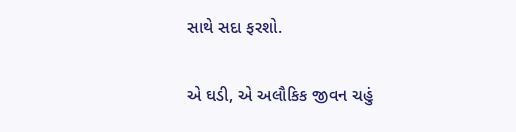સાથે સદા ફરશો.

એ ઘડી, એ અલૌકિક જીવન ચહું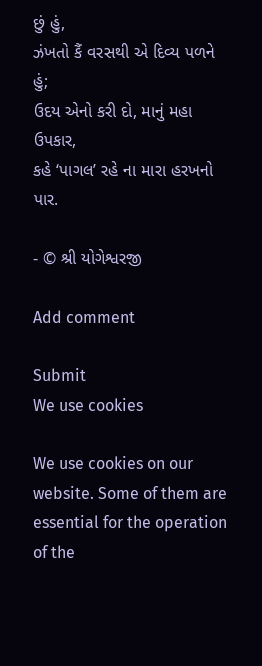છું હું,
ઝંખતો કૈં વરસથી એ દિવ્ય પળને હું;
ઉદય એનો કરી દો, માનું મહા ઉપકાર,
કહે ‘પાગલ’ રહે ના મારા હરખનો પાર.

- © શ્રી યોગેશ્વરજી

Add comment

Submit
We use cookies

We use cookies on our website. Some of them are essential for the operation of the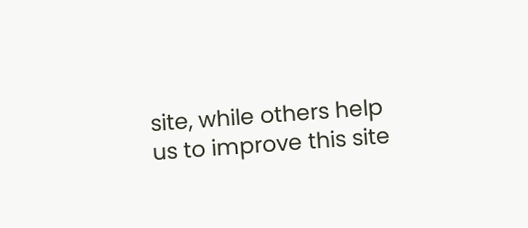site, while others help us to improve this site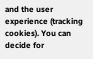and the user experience (tracking cookies). You can decide for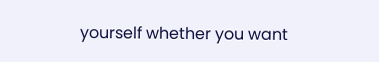yourself whether you want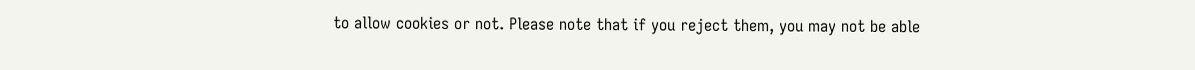to allow cookies or not. Please note that if you reject them, you may not be able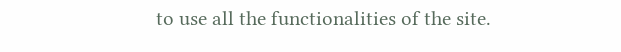to use all the functionalities of the site.